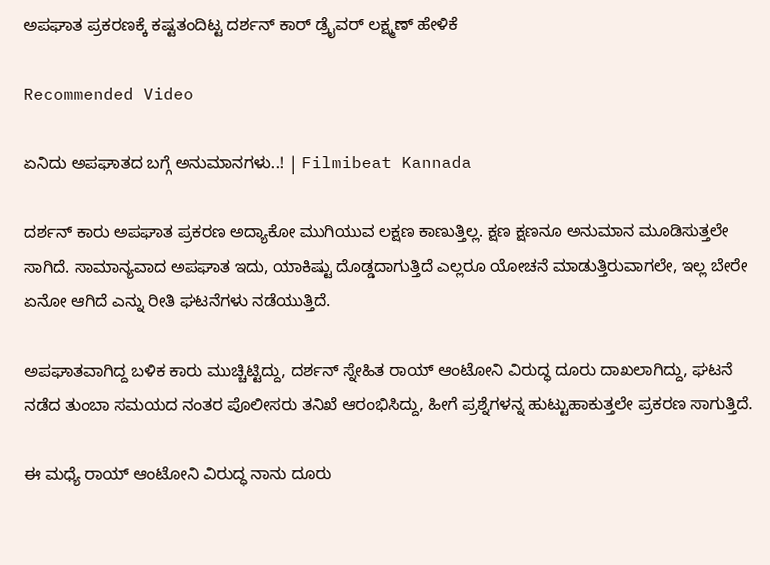ಅಪಘಾತ ಪ್ರಕರಣಕ್ಕೆ ಕಷ್ಟತಂದಿಟ್ಟ ದರ್ಶನ್ ಕಾರ್ ಡ್ರೈವರ್ ಲಕ್ಷ್ಮಣ್ ಹೇಳಿಕೆ

Recommended Video

ಏನಿದು ಅಪಘಾತದ ಬಗ್ಗೆ ಅನುಮಾನಗಳು..! | Filmibeat Kannada

ದರ್ಶನ್ ಕಾರು ಅಪಘಾತ ಪ್ರಕರಣ ಅದ್ಯಾಕೋ ಮುಗಿಯುವ ಲಕ್ಷಣ ಕಾಣುತ್ತಿಲ್ಲ. ಕ್ಷಣ ಕ್ಷಣನೂ ಅನುಮಾನ ಮೂಡಿಸುತ್ತಲೇ ಸಾಗಿದೆ. ಸಾಮಾನ್ಯವಾದ ಅಪಘಾತ ಇದು, ಯಾಕಿಷ್ಟು ದೊಡ್ಡದಾಗುತ್ತಿದೆ ಎಲ್ಲರೂ ಯೋಚನೆ ಮಾಡುತ್ತಿರುವಾಗಲೇ, ಇಲ್ಲ ಬೇರೇ ಏನೋ ಆಗಿದೆ ಎನ್ನು ರೀತಿ ಘಟನೆಗಳು ನಡೆಯುತ್ತಿದೆ.

ಅಪಘಾತವಾಗಿದ್ದ ಬಳಿಕ ಕಾರು ಮುಚ್ಚಿಟ್ಟಿದ್ದು, ದರ್ಶನ್ ಸ್ನೇಹಿತ ರಾಯ್ ಆಂಟೋನಿ ವಿರುದ್ಧ ದೂರು ದಾಖಲಾಗಿದ್ದು, ಘಟನೆ ನಡೆದ ತುಂಬಾ ಸಮಯದ ನಂತರ ಪೊಲೀಸರು ತನಿಖೆ ಆರಂಭಿಸಿದ್ದು, ಹೀಗೆ ಪ್ರಶ್ನೆಗಳನ್ನ ಹುಟ್ಟುಹಾಕುತ್ತಲೇ ಪ್ರಕರಣ ಸಾಗುತ್ತಿದೆ.

ಈ ಮಧ್ಯೆ ರಾಯ್ ಆಂಟೋನಿ ವಿರುದ್ಧ ನಾನು ದೂರು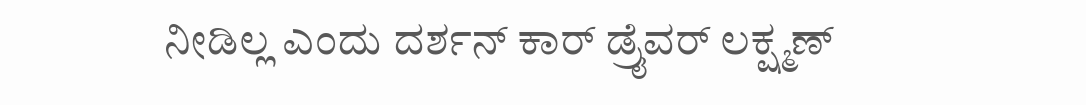ನೀಡಿಲ್ಲ ಎಂದು ದರ್ಶನ್ ಕಾರ್ ಡ್ರೈವರ್ ಲಕ್ಷ್ಮಣ್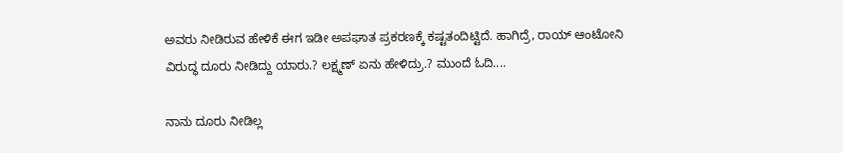ಅವರು ನೀಡಿರುವ ಹೇಳಿಕೆ ಈಗ ಇಡೀ ಅಪಘಾತ ಪ್ರಕರಣಕ್ಕೆ ಕಷ್ಟತಂದಿಟ್ಟಿದೆ. ಹಾಗಿದ್ರೆ, ರಾಯ್ ಆಂಟೋನಿ ವಿರುದ್ಧ ದೂರು ನೀಡಿದ್ದು ಯಾರು.? ಲಕ್ಷ್ಮಣ್ ಏನು ಹೇಳಿದ್ರು.? ಮುಂದೆ ಓದಿ....

ನಾನು ದೂರು ನೀಡಿಲ್ಲ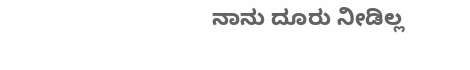ನಾನು ದೂರು ನೀಡಿಲ್ಲ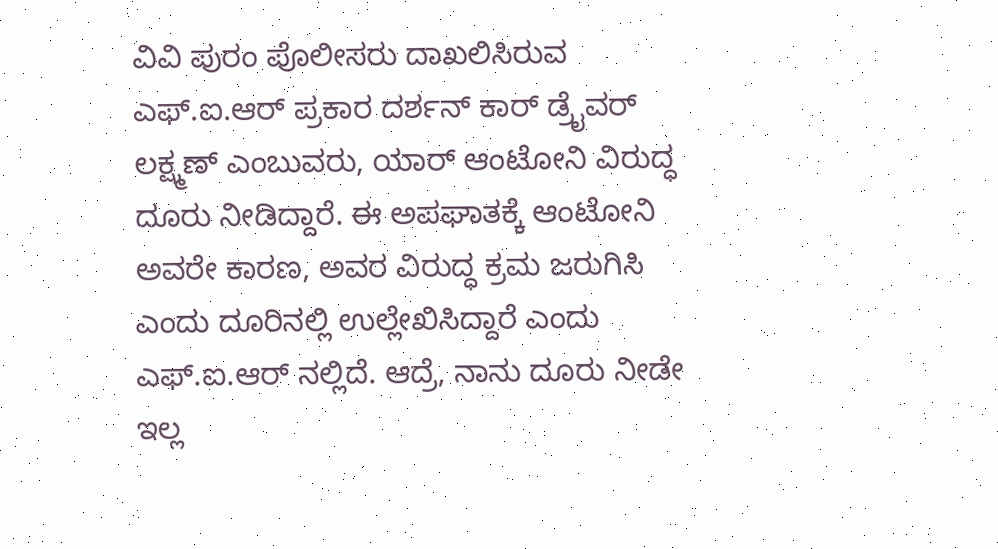ವಿವಿ ಪುರಂ ಪೊಲೀಸರು ದಾಖಲಿಸಿರುವ ಎಫ್.ಐ.ಆರ್ ಪ್ರಕಾರ ದರ್ಶನ್ ಕಾರ್ ಡ್ರೈವರ್ ಲಕ್ಷ್ಮಣ್ ಎಂಬುವರು, ಯಾರ್ ಆಂಟೋನಿ ವಿರುದ್ಧ ದೂರು ನೀಡಿದ್ದಾರೆ. ಈ ಅಪಘಾತಕ್ಕೆ ಆಂಟೋನಿ ಅವರೇ ಕಾರಣ, ಅವರ ವಿರುದ್ಧ ಕ್ರಮ ಜರುಗಿಸಿ ಎಂದು ದೂರಿನಲ್ಲಿ ಉಲ್ಲೇಖಿಸಿದ್ದಾರೆ ಎಂದು ಎಫ್.ಐ.ಆರ್ ನಲ್ಲಿದೆ. ಆದ್ರೆ, ನಾನು ದೂರು ನೀಡೇ ಇಲ್ಲ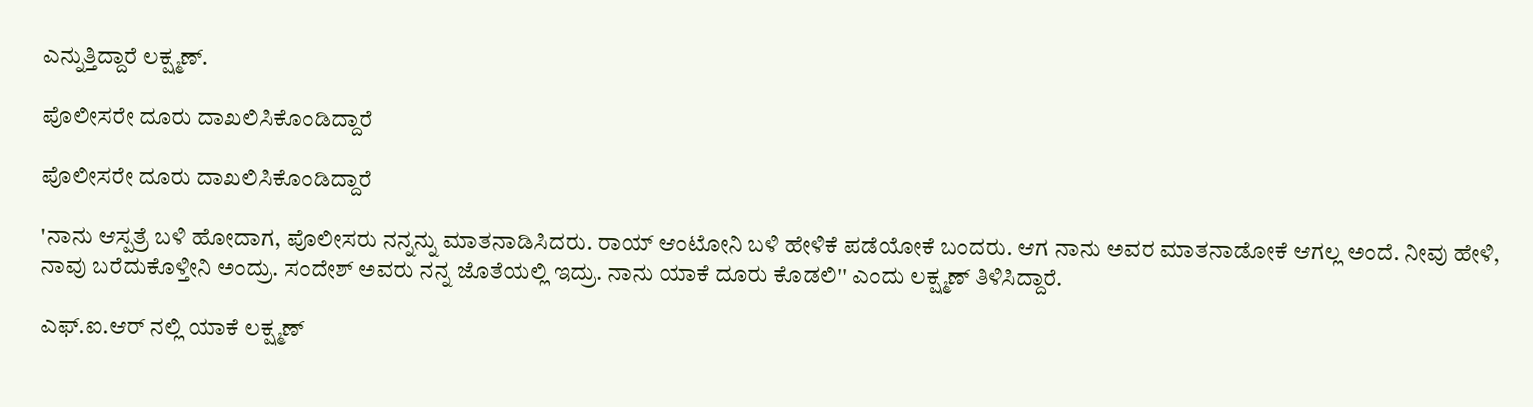ಎನ್ನುತ್ತಿದ್ದಾರೆ ಲಕ್ಷ್ಮಣ್.

ಪೊಲೀಸರೇ ದೂರು ದಾಖಲಿಸಿಕೊಂಡಿದ್ದಾರೆ

ಪೊಲೀಸರೇ ದೂರು ದಾಖಲಿಸಿಕೊಂಡಿದ್ದಾರೆ

'ನಾನು ಆಸ್ಪತ್ರೆ ಬಳಿ ಹೋದಾಗ, ಪೊಲೀಸರು ನನ್ನನ್ನು ಮಾತನಾಡಿಸಿದರು. ರಾಯ್ ಆಂಟೋನಿ ಬಳಿ ಹೇಳಿಕೆ ಪಡೆಯೋಕೆ ಬಂದರು. ಆಗ ನಾನು ಅವರ ಮಾತನಾಡೋಕೆ ಆಗಲ್ಲ ಅಂದೆ. ನೀವು ಹೇಳಿ, ನಾವು ಬರೆದುಕೊಳ್ತೀನಿ ಅಂದ್ರು. ಸಂದೇಶ್ ಅವರು ನನ್ನ ಜೊತೆಯಲ್ಲಿ ಇದ್ರು. ನಾನು ಯಾಕೆ ದೂರು ಕೊಡಲಿ'' ಎಂದು ಲಕ್ಷ್ಮಣ್ ತಿಳಿಸಿದ್ದಾರೆ.

ಎಫ್.ಐ.ಆರ್ ನಲ್ಲಿ ಯಾಕೆ ಲಕ್ಷ್ಮಣ್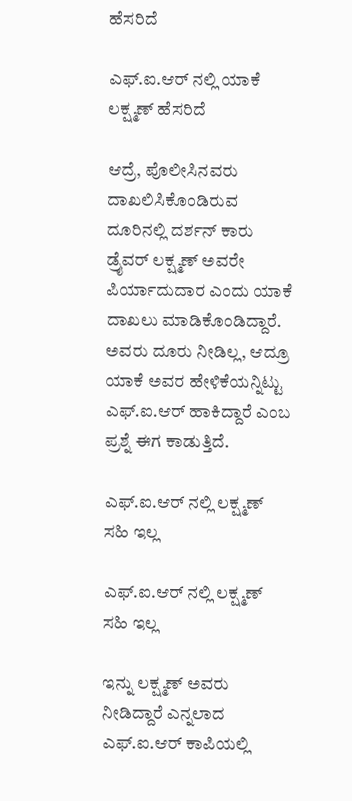ಹೆಸರಿದೆ

ಎಫ್.ಐ.ಆರ್ ನಲ್ಲಿ ಯಾಕೆ ಲಕ್ಷ್ಮಣ್ ಹೆಸರಿದೆ

ಆದ್ರೆ, ಪೊಲೀಸಿನವರು ದಾಖಲಿಸಿಕೊಂಡಿರುವ ದೂರಿನಲ್ಲಿ ದರ್ಶನ್ ಕಾರು ಡ್ರೈವರ್ ಲಕ್ಷ್ಮಣ್ ಅವರೇ ಪಿರ್ಯಾದುದಾರ ಎಂದು ಯಾಕೆ ದಾಖಲು ಮಾಡಿಕೊಂಡಿದ್ದಾರೆ. ಅವರು ದೂರು ನೀಡಿಲ್ಲ, ಆದ್ರೂ ಯಾಕೆ ಅವರ ಹೇಳಿಕೆಯನ್ನಿಟ್ಟು ಎಫ್.ಐ.ಆರ್ ಹಾಕಿದ್ದಾರೆ ಎಂಬ ಪ್ರಶ್ನೆ ಈಗ ಕಾಡುತ್ತಿದೆ.

ಎಫ್.ಐ.ಆರ್ ನಲ್ಲಿ ಲಕ್ಷ್ಮಣ್ ಸಹಿ ಇಲ್ಲ

ಎಫ್.ಐ.ಆರ್ ನಲ್ಲಿ ಲಕ್ಷ್ಮಣ್ ಸಹಿ ಇಲ್ಲ

ಇನ್ನು ಲಕ್ಷ್ಮಣ್ ಅವರು ನೀಡಿದ್ದಾರೆ ಎನ್ನಲಾದ ಎಫ್.ಐ.ಆರ್ ಕಾಪಿಯಲ್ಲಿ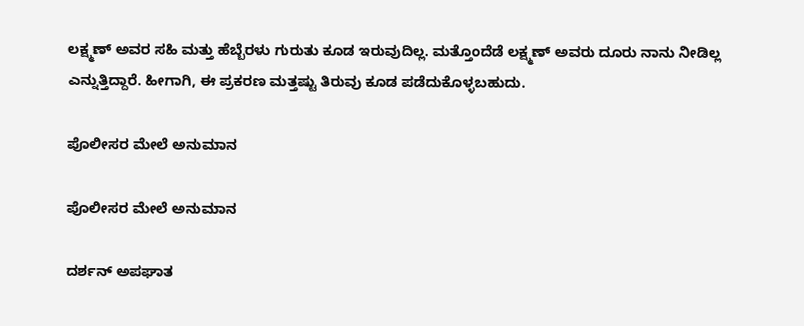ಲಕ್ಷ್ಮಣ್ ಅವರ ಸಹಿ ಮತ್ತು ಹೆಬ್ಬೆರಳು ಗುರುತು ಕೂಡ ಇರುವುದಿಲ್ಲ. ಮತ್ತೊಂದೆಡೆ ಲಕ್ಷ್ಮಣ್ ಅವರು ದೂರು ನಾನು ನೀಡಿಲ್ಲ ಎನ್ನುತ್ತಿದ್ದಾರೆ. ಹೀಗಾಗಿ, ಈ ಪ್ರಕರಣ ಮತ್ತಷ್ಟು ತಿರುವು ಕೂಡ ಪಡೆದುಕೊಳ್ಳಬಹುದು.

ಪೊಲೀಸರ ಮೇಲೆ ಅನುಮಾನ

ಪೊಲೀಸರ ಮೇಲೆ ಅನುಮಾನ

ದರ್ಶನ್ ಅಪಘಾತ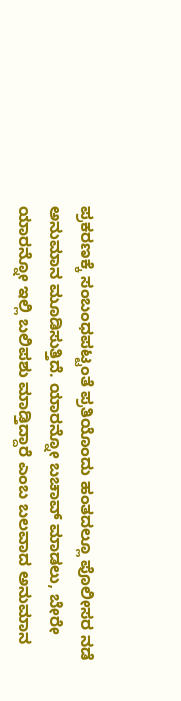ಪ್ರಕರಣಕ್ಕೆ ಸಂಬಂಧಪಟ್ಟಂತೆ ಪ್ರತಿಯೊಂದು ಹಂತದಲ್ಲೂ ಪೊಲೀಸರ ನಡೆ ಅನುಮಾನ ಮೂಡಿಸುತ್ತಿದೆ. ಯಾರನ್ನೋ ಬಚಾವ್ ಮಾಡಲು, ಬೇರೇ ಯಾರನ್ನೋ ಇಲ್ಲಿ ಬಲಿಪಶು ಮಾಡ್ತಿದ್ದಾರೆ ಎಂಬ ಬಲವಾದ ಅನುಮಾನ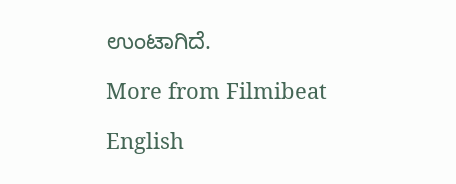ಉಂಟಾಗಿದೆ.

More from Filmibeat

English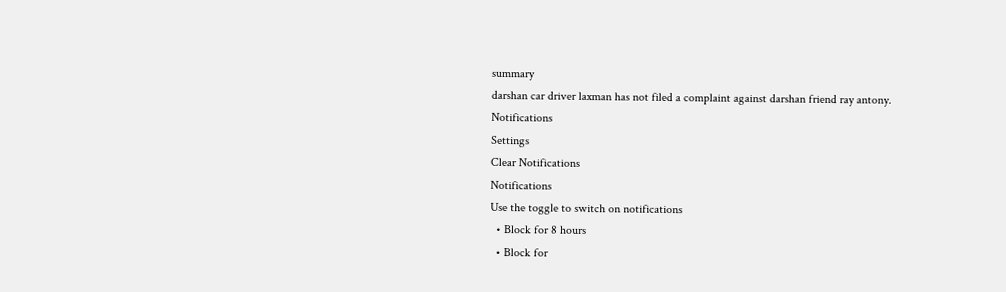summary
darshan car driver laxman has not filed a complaint against darshan friend ray antony.
Notifications
Settings
Clear Notifications
Notifications
Use the toggle to switch on notifications
  • Block for 8 hours
  • Block for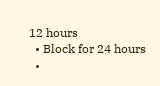12 hours
  • Block for 24 hours
  •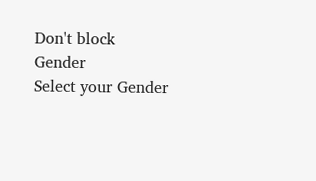Don't block
Gender
Select your Gender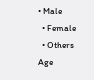• Male
  • Female
  • Others
Age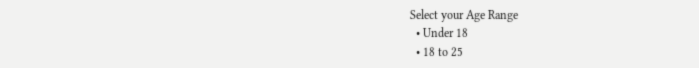Select your Age Range
  • Under 18
  • 18 to 25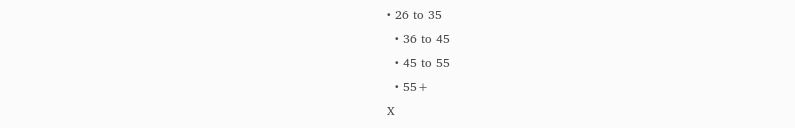• 26 to 35
  • 36 to 45
  • 45 to 55
  • 55+
X